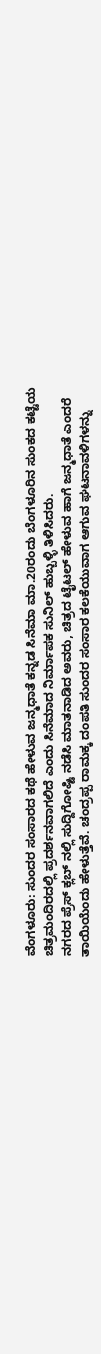ವೆಂಗಳೂರು: ಸುಂದರ ಸಂಸಾರದ ಕಥೆ ಹೇಳುವ ಜನ್ಮಧಾತೆ ಕನ್ನಡ ಸಿನೆಮಾ ಮಾ.20ರಂದು ಬೆಂಗಳೂರಿನ ಸುಂಕದ ಕಟ್ಟೆಯ ಚಿತ್ರಮಂದಿರದಲ್ಲಿ ಪ್ರದರ್ಶನವಾಗಲಿದೆ ಎಂದು ಸಿನೆಮಾದ ನಿರ್ಮಾಪಕ ಸುನಿಲ್ ಹುಬ್ಬಳ್ಳಿ ತಿಳಿಸಿದರು.
ನಗರದ ಪ್ರೆಸ್ ಕ್ಲಬ್ ನಲ್ಲಿ ಸುದ್ದಿಗೋಷ್ಟಿ ನಡೆಸಿ ಮಾತನಾಡಿದ ಅವರು, ಚಿತ್ರದ ಟೈಟಲ್ ಹೇಳುವ ಹಾಗೆ ಜನ್ಮಧಾತೆ ಎಂದರೆ ತಾಯಿಯೆಂದು ಹೇಳುತ್ತೆವೆ. ಚಂದ್ರಪ್ಪ ರಾಮಕ್ಕ ದಂಪತಿ ಸುಂದರ ಸಂಸಾರ ಕಲಕೆಯುವಾಗ ಆಗುವ ಘಟನಾವಳಿಗಳನ್ನು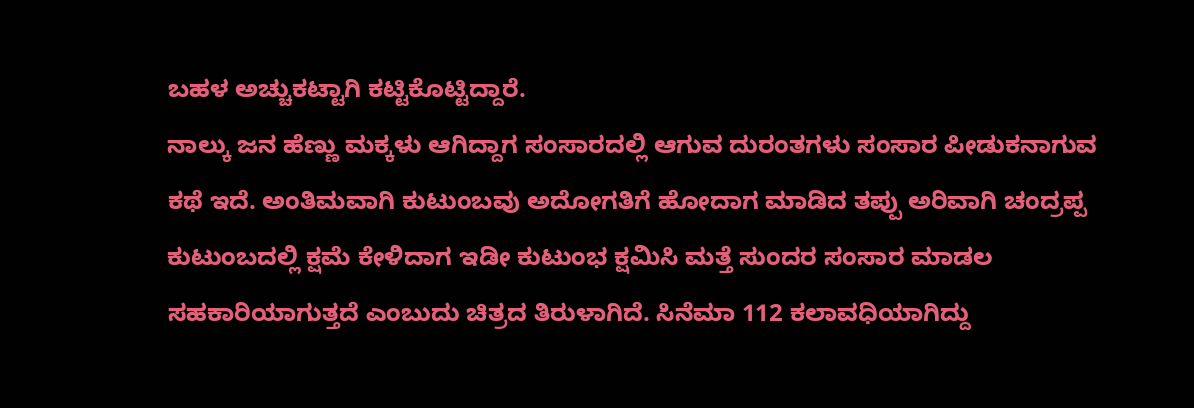ಬಹಳ ಅಚ್ಚುಕಟ್ಟಾಗಿ ಕಟ್ಟಿಕೊಟ್ಟಿದ್ದಾರೆ.
ನಾಲ್ಕು ಜನ ಹೆಣ್ಣು ಮಕ್ಕಳು ಆಗಿದ್ದಾಗ ಸಂಸಾರದಲ್ಲಿ ಆಗುವ ದುರಂತಗಳು ಸಂಸಾರ ಪೀಡುಕನಾಗುವ ಕಥೆ ಇದೆ. ಅಂತಿಮವಾಗಿ ಕುಟುಂಬವು ಅದೋಗತಿಗೆ ಹೋದಾಗ ಮಾಡಿದ ತಪ್ಪು ಅರಿವಾಗಿ ಚಂದ್ರಪ್ಪ ಕುಟುಂಬದಲ್ಲಿ ಕ್ಷಮೆ ಕೇಳಿದಾಗ ಇಡೀ ಕುಟುಂಭ ಕ್ಷಮಿಸಿ ಮತ್ತೆ ಸುಂದರ ಸಂಸಾರ ಮಾಡಲ ಸಹಕಾರಿಯಾಗುತ್ತದೆ ಎಂಬುದು ಚಿತ್ರದ ತಿರುಳಾಗಿದೆ. ಸಿನೆಮಾ 112 ಕಲಾವಧಿಯಾಗಿದ್ದು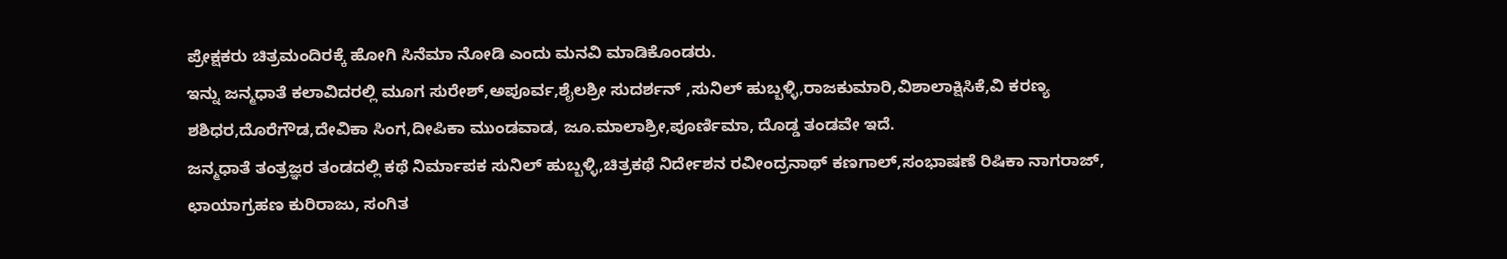ಪ್ರೇಕ್ಷಕರು ಚಿತ್ರಮಂದಿರಕ್ಕೆ ಹೋಗಿ ಸಿನೆಮಾ ನೋಡಿ ಎಂದು ಮನವಿ ಮಾಡಿಕೊಂಡರು.
ಇನ್ನು ಜನ್ಮಧಾತೆ ಕಲಾವಿದರಲ್ಲಿ ಮೂಗ ಸುರೇಶ್,ಅಪೂರ್ವ,ಶೈಲಶ್ರೀ ಸುದರ್ಶನ್ ,ಸುನಿಲ್ ಹುಬ್ಬಳ್ಳಿ,ರಾಜಕುಮಾರಿ,ವಿಶಾಲಾಕ್ಷಿಸಿಕೆ,ವಿ ಕರಣ್ಯ ಶಶಿಧರ,ದೊರೆಗೌಡ,ದೇವಿಕಾ ಸಿಂಗ,ದೀಪಿಕಾ ಮುಂಡವಾಡ, ಜೂ.ಮಾಲಾಶ್ರೀ,ಪೂರ್ಣಿಮಾ, ದೊಡ್ಡ ತಂಡವೇ ಇದೆ.
ಜನ್ಮಧಾತೆ ತಂತ್ರಜ್ಞರ ತಂಡದಲ್ಲಿ ಕಥೆ ನಿರ್ಮಾಪಕ ಸುನಿಲ್ ಹುಬ್ಬಳ್ಳಿ,ಚಿತ್ರಕಥೆ ನಿರ್ದೇಶನ ರವೀಂದ್ರನಾಥ್ ಕಣಗಾಲ್,ಸಂಭಾಷಣೆ ರಿಷಿಕಾ ನಾಗರಾಜ್, ಛಾಯಾಗ್ರಹಣ ಕುರಿರಾಜು, ಸಂಗಿತ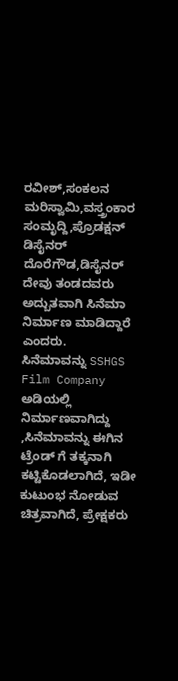ರವೀಶ್,ಸಂಕಲನ ಮರಿಸ್ವಾಮಿ,ವಸ್ತ್ರಂಕಾರ ಸಂಮೃದ್ದಿ,ಪ್ರೊಡಕ್ಷನ್ ಡಿಸೈನರ್ ದೊರೆಗೌಡ,ಡಿಸೈನರ್ ದೇವು ತಂಡದವರು ಅದ್ಬುತವಾಗಿ ಸಿನೆಮಾ ನಿರ್ಮಾಣ ಮಾಡಿದ್ದಾರೆ ಎಂದರು.
ಸಿನೆಮಾವನ್ನು SSHGS Film Company ಅಡಿಯಲ್ಲಿ ನಿರ್ಮಾಣವಾಗಿದ್ದು ,ಸಿನೆಮಾವನ್ನು ಈಗಿನ ಟ್ರೆಂಡ್ ಗೆ ತಕ್ಕನಾಗಿ ಕಟ್ಟಿಕೊಡಲಾಗಿದೆ, ಇಡೀ ಕುಟುಂಭ ನೋಡುವ ಚಿತ್ರವಾಗಿದೆ, ಪ್ರೇಕ್ಷಕರು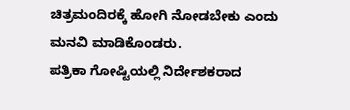ಚಿತ್ರಮಂದಿರಕ್ಕೆ ಹೋಗಿ ನೋಡಬೇಕು ಎಂದು ಮನವಿ ಮಾಡಿಕೊಂಡರು.
ಪತ್ರಿಕಾ ಗೋಷ್ಟಿಯಲ್ಲಿ ನಿರ್ದೇಶಕರಾದ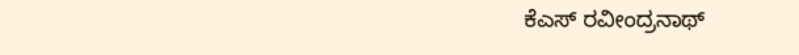ಕೆಎಸ್ ರವೀಂದ್ರನಾಥ್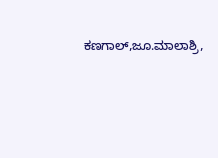ಕಣಗಾಲ್,ಜೂ.ಮಾಲಾಶ್ರಿ,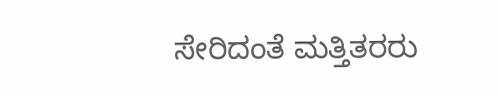ಸೇರಿದಂತೆ ಮತ್ತಿತರರು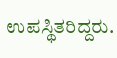ಉಪಸ್ಥಿತರಿದ್ದರು.